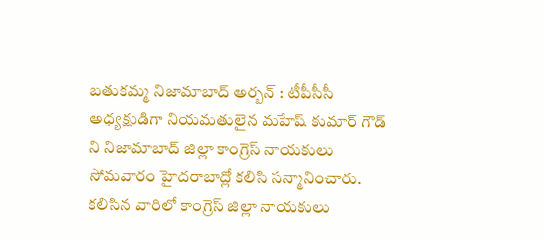బతుకమ్మ నిజామాబాద్ అర్బన్ : టీపీసీసీ అధ్యక్షుడిగా నియమతులైన మహేష్ కుమార్ గౌడ్ ని నిజామాబాద్ జిల్లా కాంగ్రెస్ నాయకులు సోమవారం హైదరాబాద్లో కలిసి సన్మానించారు. కలిసిన వారిలో కాంగ్రెస్ జిల్లా నాయకులు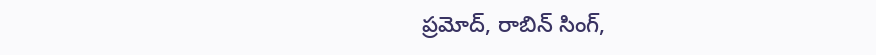ప్రమోద్, రాబిన్ సింగ్,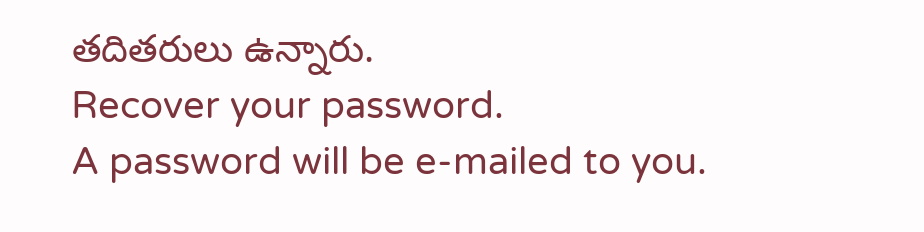తదితరులు ఉన్నారు.
Recover your password.
A password will be e-mailed to you.